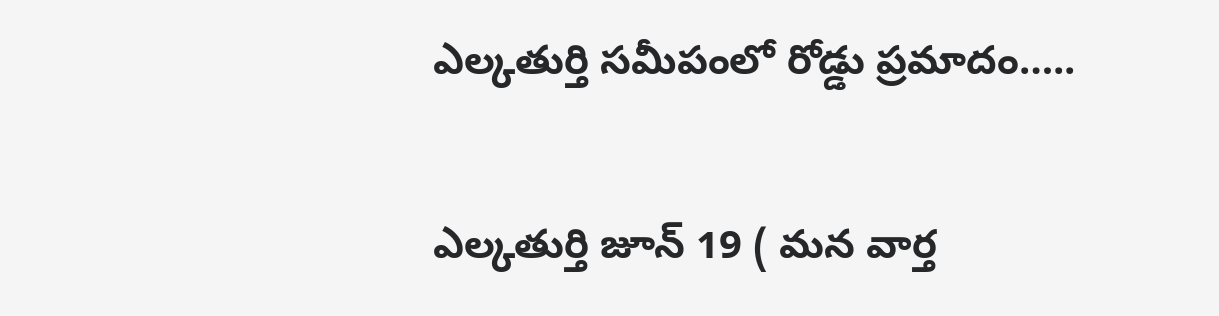ఎల్కతుర్తి సమీపంలో రోడ్డు ప్రమాదం…..

ఎల్కతుర్తి జూన్ 19 ( మన వార్త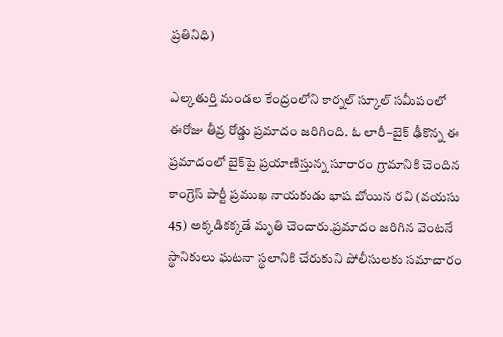ప్రతినిధి)

ఎల్కతుర్తి మండల కేంద్రంలోని కార్నల్ స్కూల్ సమీపంలో ఈరోజు తీవ్ర రోడ్డు ప్రమాదం జరిగింది. ఓ లారీ–బైక్ ఢీకొన్న ఈ ప్రమాదంలో బైక్‌పై ప్రయాణిస్తున్న సూరారం గ్రామానికి చెందిన కాంగ్రెస్ పార్టీ ప్రముఖ నాయకుడు భాష బోయిన రవి (వయసు 45) అక్కడికక్కడే మృతి చెందారు.ప్రమాదం జరిగిన వెంటనే స్థానికులు ఘటనా స్థలానికి చేరుకుని పోలీసులకు సమాచారం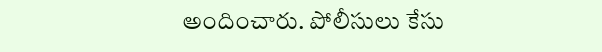అందించారు. పోలీసులు కేసు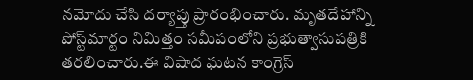నమోదు చేసి దర్యాప్తు ప్రారంభించారు. మృతదేహాన్ని పోస్ట్‌మార్టం నిమిత్తం సమీపంలోని ప్రభుత్వాసుపత్రికి తరలించారు.ఈ విషాద ఘటన కాంగ్రెస్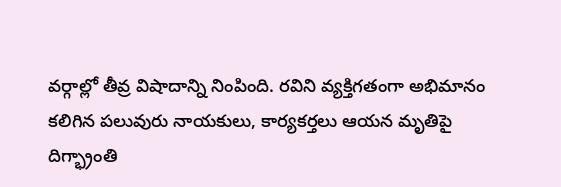వర్గాల్లో తీవ్ర విషాదాన్ని నింపింది. రవిని వ్యక్తిగతంగా అభిమానం కలిగిన పలువురు నాయకులు, కార్యకర్తలు ఆయన మృతిపై దిగ్భ్రాంతి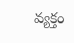వ్యక్తం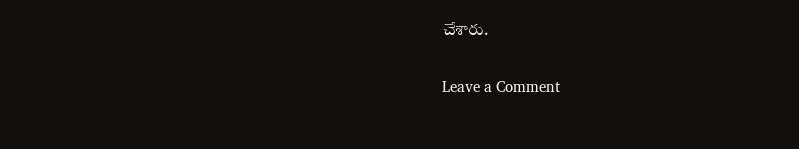చేశారు.

Leave a Comment